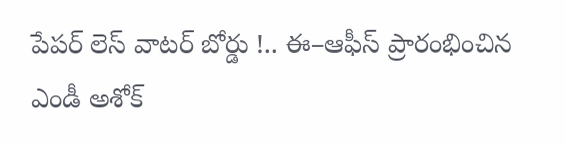పేపర్ లెస్ వాటర్ బోర్డు !.. ఈ–ఆఫీస్ ప్రారంభించిన  ఎండీ అశోక్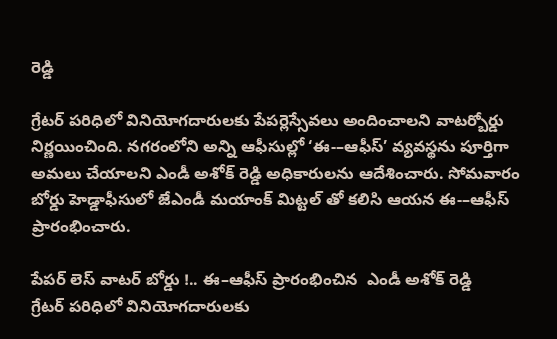రెడ్డి

గ్రేటర్ పరిధిలో వినియోగదారులకు పేపర్లెస్సేవలు అందించాలని వాటర్బోర్డు నిర్ణయించింది. నగరంలోని అన్ని ఆఫీసుల్లో ‘ఈ-–ఆఫీస్’ వ్యవస్థను పూర్తిగా అమలు చేయాలని ఎండీ అశోక్ రెడ్డి అధికారులను ఆదేశించారు. సోమవారం బోర్డు హెడ్డాఫీసులో జేఎండీ మయాంక్ మిట్టల్ తో కలిసి ఆయన ఈ-–ఆఫీస్ ప్రారంభించారు.

పేపర్ లెస్ వాటర్ బోర్డు !.. ఈ–ఆఫీస్ ప్రారంభించిన  ఎండీ అశోక్ రెడ్డి
గ్రేటర్ పరిధిలో వినియోగదారులకు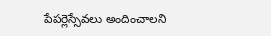పేపర్లెస్సేవలు అందించాలని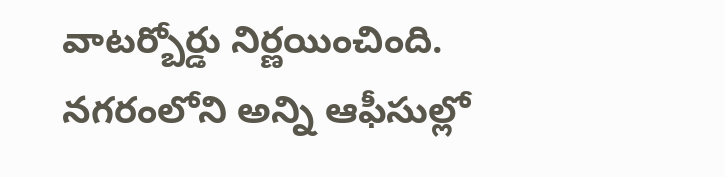వాటర్బోర్డు నిర్ణయించింది. నగరంలోని అన్ని ఆఫీసుల్లో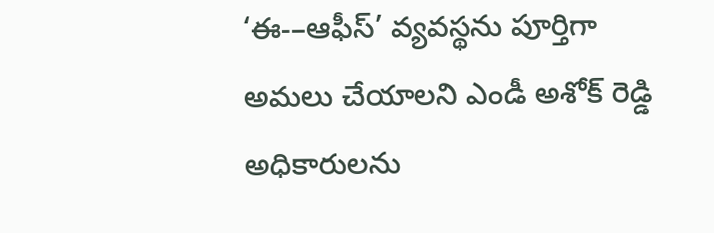‘ఈ-–ఆఫీస్’ వ్యవస్థను పూర్తిగా అమలు చేయాలని ఎండీ అశోక్ రెడ్డి అధికారులను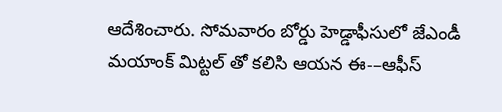ఆదేశించారు. సోమవారం బోర్డు హెడ్డాఫీసులో జేఎండీ మయాంక్ మిట్టల్ తో కలిసి ఆయన ఈ-–ఆఫీస్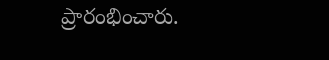ప్రారంభించారు.